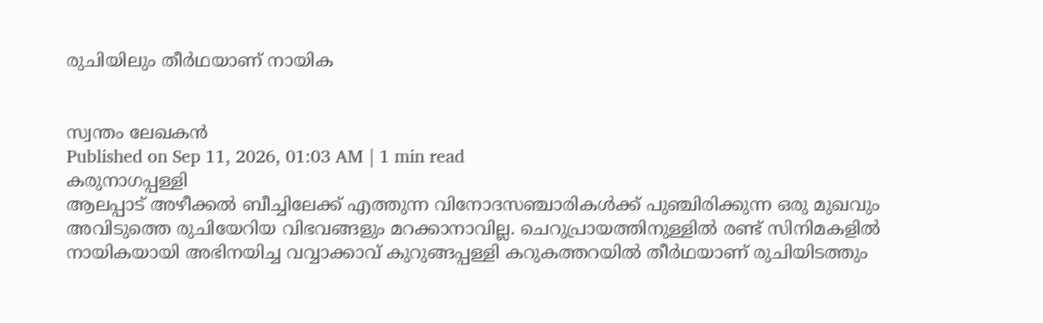രുചിയിലും തീർഥയാണ് നായിക


സ്വന്തം ലേഖകൻ
Published on Sep 11, 2026, 01:03 AM | 1 min read
കരുനാഗപ്പള്ളി
ആലപ്പാട് അഴീക്കൽ ബീച്ചിലേക്ക് എത്തുന്ന വിനോദസഞ്ചാരികൾക്ക് പുഞ്ചിരിക്കുന്ന ഒരു മുഖവും അവിടുത്തെ രുചിയേറിയ വിഭവങ്ങളും മറക്കാനാവില്ല. ചെറുപ്രായത്തിനുള്ളിൽ രണ്ട് സിനിമകളിൽ നായികയായി അഭിനയിച്ച വവ്വാക്കാവ് കുറുങ്ങപ്പള്ളി കറുകത്തറയിൽ തീർഥയാണ് രുചിയിടത്തും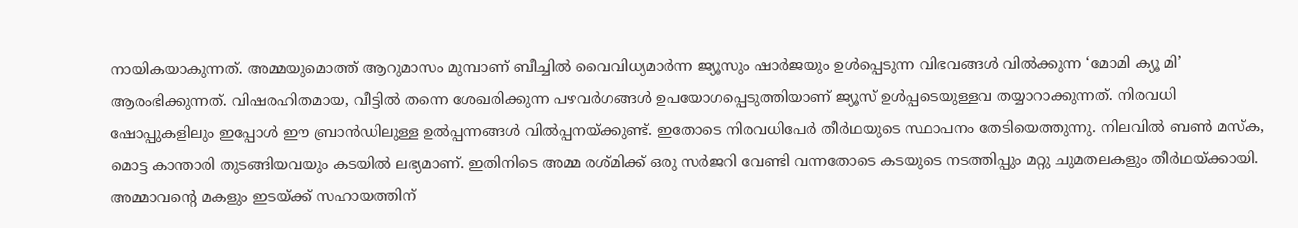നായികയാകുന്നത്. അമ്മയുമൊത്ത് ആറുമാസം മുമ്പാണ് ബീച്ചിൽ വൈവിധ്യമാർന്ന ജ്യൂസും ഷാർജയും ഉൾപ്പെടുന്ന വിഭവങ്ങൾ വിൽക്കുന്ന ‘മോമി ക്യൂ മി’ ആരംഭിക്കുന്നത്. വിഷരഹിതമായ, വീട്ടിൽ തന്നെ ശേഖരിക്കുന്ന പഴവർഗങ്ങൾ ഉപയോഗപ്പെടുത്തിയാണ് ജ്യൂസ് ഉൾപ്പടെയുള്ളവ തയ്യാറാക്കുന്നത്. നിരവധി ഷോപ്പുകളിലും ഇപ്പോൾ ഈ ബ്രാൻഡിലുള്ള ഉൽപ്പന്നങ്ങൾ വിൽപ്പനയ്ക്കുണ്ട്. ഇതോടെ നിരവധിപേർ തീർഥയുടെ സ്ഥാപനം തേടിയെത്തുന്നു. നിലവിൽ ബൺ മസ്ക, മൊട്ട കാന്താരി തുടങ്ങിയവയും കടയിൽ ലഭ്യമാണ്. ഇതിനിടെ അമ്മ രശ്മിക്ക് ഒരു സർജറി വേണ്ടി വന്നതോടെ കടയുടെ നടത്തിപ്പും മറ്റു ചുമതലകളും തീർഥയ്ക്കായി. അമ്മാവന്റെ മകളും ഇടയ്ക്ക് സഹായത്തിന്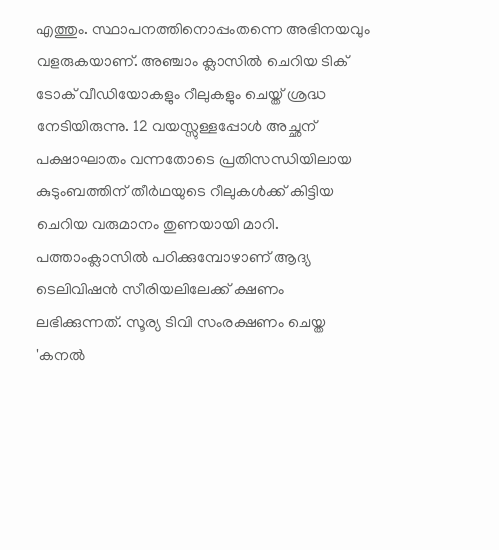എത്തും. സ്ഥാപനത്തിനൊപ്പംതന്നെ അഭിനയവും വളരുകയാണ്. അഞ്ചാം ക്ലാസിൽ ചെറിയ ടിക് ടോക് വീഡിയോകളും റീലുകളും ചെയ്ത് ശ്രദ്ധ നേടിയിരുന്നു. 12 വയസ്സുള്ളപ്പോൾ അച്ഛന് പക്ഷാഘാതം വന്നതോടെ പ്രതിസന്ധിയിലായ കുടുംബത്തിന് തീർഥയുടെ റീലുകൾക്ക് കിട്ടിയ ചെറിയ വരുമാനം തുണയായി മാറി. പത്താംക്ലാസിൽ പഠിക്കുമ്പോഴാണ് ആദ്യ ടെലിവിഷൻ സീരിയലിലേക്ക് ക്ഷണം ലഭിക്കുന്നത്. സൂര്യ ടിവി സംരക്ഷണം ചെയ്ത 'കനൽ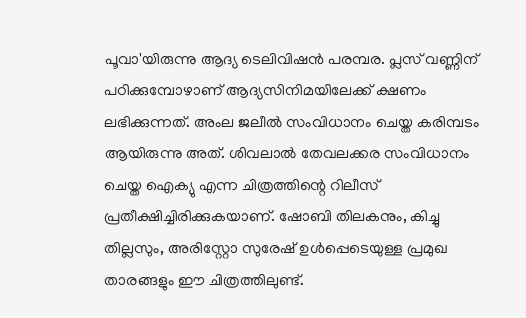പൂവാ'യിരുന്നു ആദ്യ ടെലിവിഷൻ പരമ്പര. പ്ലസ് വണ്ണിന് പഠിക്കുമ്പോഴാണ് ആദ്യസിനിമയിലേക്ക് ക്ഷണം ലഭിക്കുന്നത്. അംല ജലീൽ സംവിധാനം ചെയ്ത കരിമ്പടം ആയിരുന്നു അത്. ശിവലാൽ തേവലക്കര സംവിധാനം ചെയ്ത ഐക്യു എന്ന ചിത്രത്തിന്റെ റിലീസ് പ്രതീക്ഷിച്ചിരിക്കുകയാണ്. ഷോബി തിലകനും, കിച്ചു തില്ലസും, അരിസ്റ്റോ സുരേഷ് ഉൾപ്പെടെയുള്ള പ്രമുഖ താരങ്ങളും ഈ ചിത്രത്തിലുണ്ട്.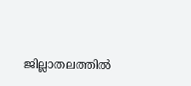ജില്ലാതലത്തിൽ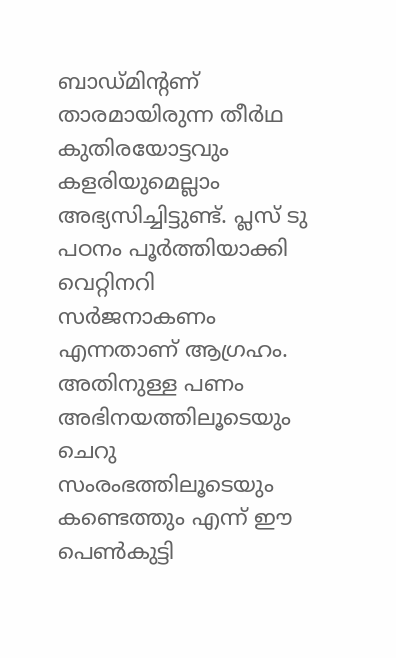ബാഡ്മിന്റണ് താരമായിരുന്ന തീർഥ കുതിരയോട്ടവും കളരിയുമെല്ലാം അഭ്യസിച്ചിട്ടുണ്ട്. പ്ലസ് ടു പഠനം പൂർത്തിയാക്കി വെറ്റിനറി സർജനാകണം എന്നതാണ് ആഗ്രഹം. അതിനുള്ള പണം അഭിനയത്തിലൂടെയും ചെറു സംരംഭത്തിലൂടെയും കണ്ടെത്തും എന്ന് ഈ പെൺകുട്ടി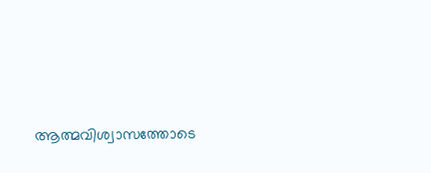ആത്മവിശ്വാസത്തോടെ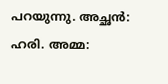പറയുന്നു. അച്ഛൻ: ഹരി. അമ്മ: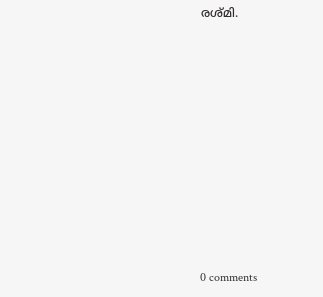രശ്മി.










0 comments